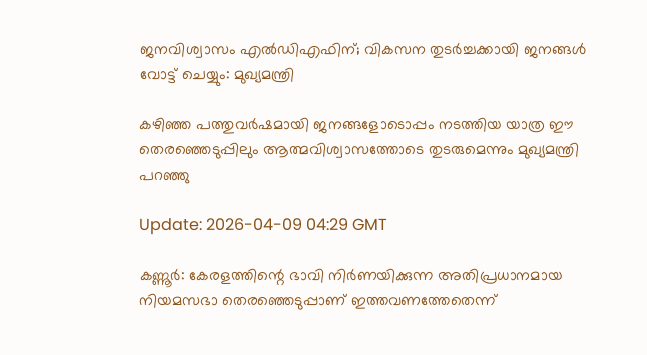ജനവിശ്വാസം എൽഡിഎഫിന്; വികസന തുടർച്ചക്കായി ജനങ്ങൾ വോട്ട് ചെയ്യും: മുഖ്യമന്ത്രി

കഴിഞ്ഞ പത്തുവർഷമായി ജനങ്ങളോടൊപ്പം നടത്തിയ യാത്ര ഈ തെരഞ്ഞെടുപ്പിലും ആത്മവിശ്വാസത്തോടെ തുടരുമെന്നും മുഖ്യമന്ത്രി പറഞ്ഞു

Update: 2026-04-09 04:29 GMT

കണ്ണൂർ: കേരളത്തിന്റെ ഭാവി നിർണയിക്കുന്ന അതിപ്രധാനമായ നിയമസഭാ തെരഞ്ഞെടുപ്പാണ് ഇത്തവണത്തേതെന്ന്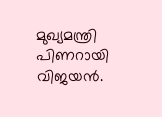മുഖ്യമന്ത്രി പിണറായി വിജയൻ.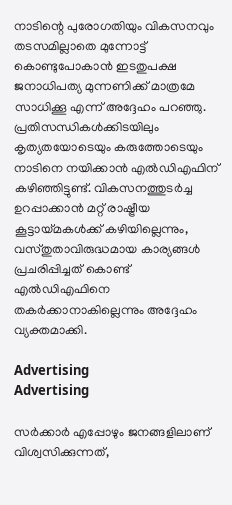നാടിന്റെ പുരോഗതിയും വികസനവും തടസമില്ലാതെ മുന്നോട്ട് കൊണ്ടുപോകാൻ ഇടതുപക്ഷ ജനാധിപത്യ മുന്നണിക്ക് മാത്രമേ സാധിക്കൂ എന്ന് അദ്ദേഹം പറഞ്ഞു. പ്രതിസന്ധികൾക്കിടയിലും കൃത്യതയോടെയും കരുത്തോടെയും നാടിനെ നയിക്കാൻ എൽഡിഎഫിന് കഴിഞ്ഞിട്ടുണ്ട്. വികസനത്തുടർച്ച ഉറപ്പാക്കാൻ മറ്റ് രാഷ്ട്രീയ കൂട്ടായ്മകൾക്ക് കഴിയില്ലെന്നും, വസ്തുതാവിരുദ്ധമായ കാര്യങ്ങൾ പ്രചരിപ്പിച്ചത് കൊണ്ട് എൽഡിഎഫിനെ തകർക്കാനാകില്ലെന്നും അദ്ദേഹം വ്യക്തമാക്കി.

Advertising
Advertising

സർക്കാർ എപ്പോഴും ജനങ്ങളിലാണ് വിശ്വസിക്കുന്നത്,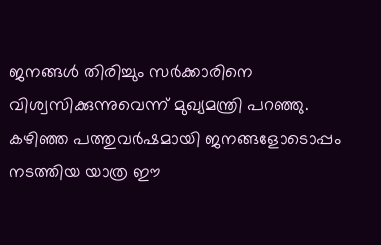ജനങ്ങൾ തിരിച്ചും സർക്കാരിനെ വിശ്വസിക്കുന്നുവെന്ന് മുഖ്യമന്ത്രി പറഞ്ഞു. കഴിഞ്ഞ പത്തുവർഷമായി ജനങ്ങളോടൊപ്പം നടത്തിയ യാത്ര ഈ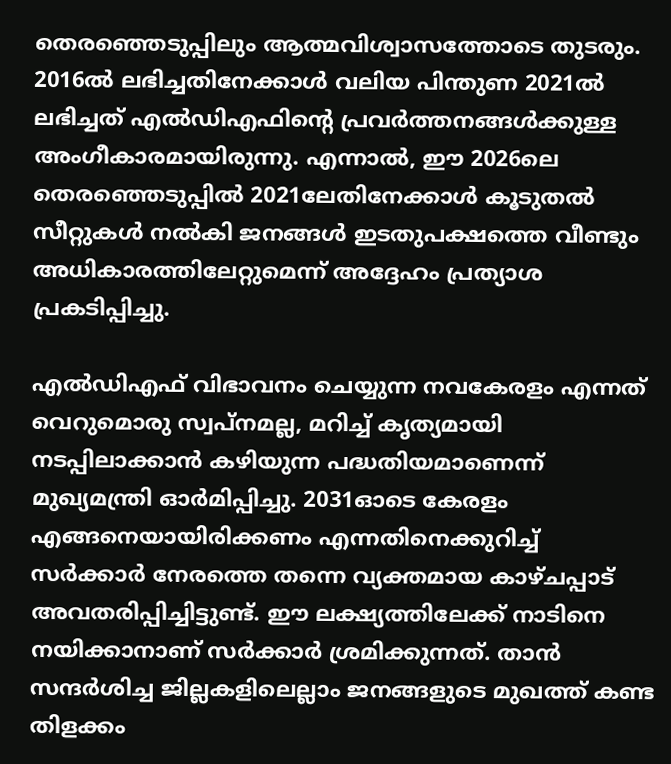തെരഞ്ഞെടുപ്പിലും ആത്മവിശ്വാസത്തോടെ തുടരും. 2016ൽ ലഭിച്ചതിനേക്കാൾ വലിയ പിന്തുണ 2021ൽ ലഭിച്ചത് എൽഡിഎഫിന്റെ പ്രവർത്തനങ്ങൾക്കുള്ള അംഗീകാരമായിരുന്നു. എന്നാൽ, ഈ 2026ലെ തെരഞ്ഞെടുപ്പിൽ 2021ലേതിനേക്കാൾ കൂടുതൽ സീറ്റുകൾ നൽകി ജനങ്ങൾ ഇടതുപക്ഷത്തെ വീണ്ടും അധികാരത്തിലേറ്റുമെന്ന് അദ്ദേഹം പ്രത്യാശ പ്രകടിപ്പിച്ചു.

എൽഡിഎഫ് വിഭാവനം ചെയ്യുന്ന നവകേരളം എന്നത് വെറുമൊരു സ്വപ്നമല്ല, മറിച്ച് കൃത്യമായി നടപ്പിലാക്കാൻ കഴിയുന്ന പദ്ധതിയമാണെന്ന് മുഖ്യമന്ത്രി ഓർമിപ്പിച്ചു. 2031ഓടെ കേരളം എങ്ങനെയായിരിക്കണം എന്നതിനെക്കുറിച്ച് സർക്കാർ നേരത്തെ തന്നെ വ്യക്തമായ കാഴ്ചപ്പാട് അവതരിപ്പിച്ചിട്ടുണ്ട്. ഈ ലക്ഷ്യത്തിലേക്ക് നാടിനെ നയിക്കാനാണ് സർക്കാർ ശ്രമിക്കുന്നത്. താൻ സന്ദർശിച്ച ജില്ലകളിലെല്ലാം ജനങ്ങളുടെ മുഖത്ത് കണ്ട തിളക്കം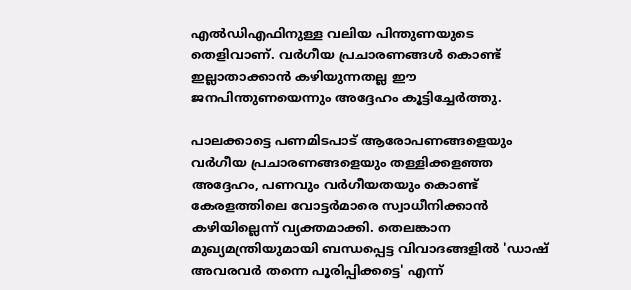എൽഡിഎഫിനുള്ള വലിയ പിന്തുണയുടെ തെളിവാണ്. വർഗീയ പ്രചാരണങ്ങൾ കൊണ്ട് ഇല്ലാതാക്കാൻ കഴിയുന്നതല്ല ഈ ജനപിന്തുണയെന്നും അദ്ദേഹം കൂട്ടിച്ചേർത്തു.

പാലക്കാട്ടെ പണമിടപാട് ആരോപണങ്ങളെയും വർഗീയ പ്രചാരണങ്ങളെയും തള്ളിക്കളഞ്ഞ അദ്ദേഹം, പണവും വർഗീയതയും കൊണ്ട് കേരളത്തിലെ വോട്ടർമാരെ സ്വാധീനിക്കാൻ കഴിയില്ലെന്ന് വ്യക്തമാക്കി. തെലങ്കാന മുഖ്യമന്ത്രിയുമായി ബന്ധപ്പെട്ട വിവാദങ്ങളിൽ 'ഡാഷ് അവരവർ തന്നെ പൂരിപ്പിക്കട്ടെ' എന്ന്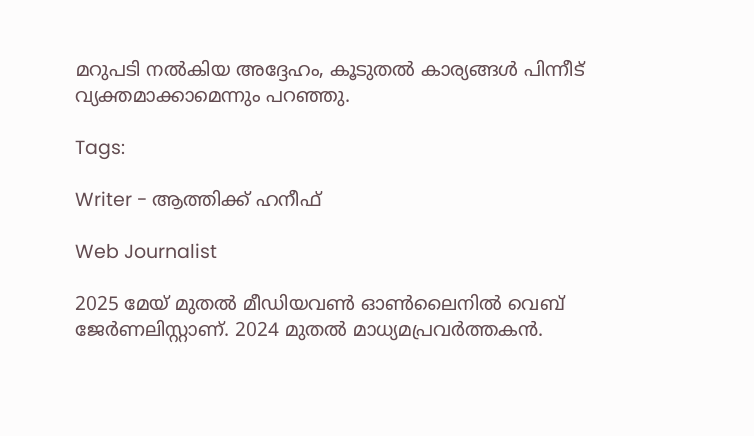മറുപടി നൽകിയ അദ്ദേഹം, കൂടുതൽ കാര്യങ്ങൾ പിന്നീട് വ്യക്തമാക്കാമെന്നും പറഞ്ഞു.

Tags:

Writer - ആത്തിക്ക് ഹനീഫ്

Web Journalist

2025 മേയ് മുതൽ മീഡിയവൺ ഓൺലൈനിൽ വെബ് ജേർണലിസ്റ്റാണ്. 2024 മുതൽ മാധ്യമപ്രവർത്തകൻ.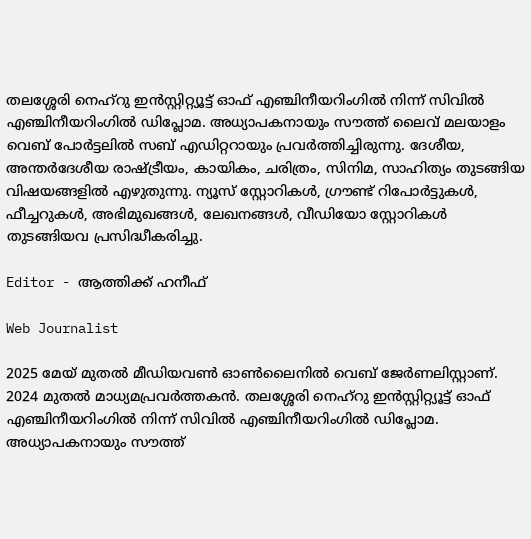തലശ്ശേരി നെഹ്‌റു ഇൻസ്റ്റിറ്റ്യൂട്ട് ഓഫ് എഞ്ചിനീയറിംഗിൽ നിന്ന് സിവിൽ എഞ്ചിനീയറിംഗിൽ ഡിപ്ലോമ. അധ്യാപകനായും സൗത്ത് ലൈവ് മലയാളം വെബ് പോർട്ടലിൽ സബ് എഡിറ്ററായും പ്രവർത്തിച്ചിരുന്നു. ദേശീയ, അന്തർദേശീയ രാഷ്ട്രീയം, കായികം, ചരിത്രം, സിനിമ, സാഹിത്യം തുടങ്ങിയ വിഷയങ്ങളിൽ എഴുതുന്നു. ന്യൂസ് സ്റ്റോറികൾ, ഗ്രൗണ്ട് റിപോർട്ടുകൾ, ഫീച്ചറുകൾ, അഭിമുഖങ്ങൾ, ലേഖനങ്ങൾ, വീഡിയോ സ്റ്റോറികൾ തുടങ്ങിയവ പ്രസിദ്ധീകരിച്ചു.

Editor - ആത്തിക്ക് ഹനീഫ്

Web Journalist

2025 മേയ് മുതൽ മീഡിയവൺ ഓൺലൈനിൽ വെബ് ജേർണലിസ്റ്റാണ്. 2024 മുതൽ മാധ്യമപ്രവർത്തകൻ. തലശ്ശേരി നെഹ്‌റു ഇൻസ്റ്റിറ്റ്യൂട്ട് ഓഫ് എഞ്ചിനീയറിംഗിൽ നിന്ന് സിവിൽ എഞ്ചിനീയറിംഗിൽ ഡിപ്ലോമ. അധ്യാപകനായും സൗത്ത്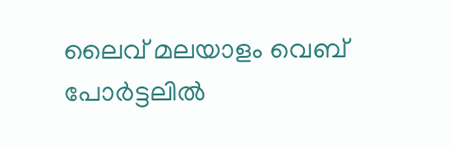ലൈവ് മലയാളം വെബ് പോർട്ടലിൽ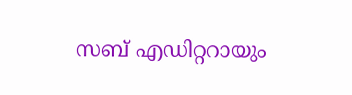സബ് എഡിറ്ററായും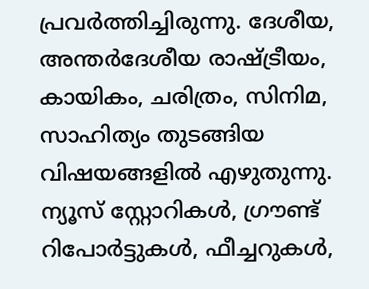പ്രവർത്തിച്ചിരുന്നു. ദേശീയ, അന്തർദേശീയ രാഷ്ട്രീയം, കായികം, ചരിത്രം, സിനിമ, സാഹിത്യം തുടങ്ങിയ വിഷയങ്ങളിൽ എഴുതുന്നു. ന്യൂസ് സ്റ്റോറികൾ, ഗ്രൗണ്ട് റിപോർട്ടുകൾ, ഫീച്ചറുകൾ,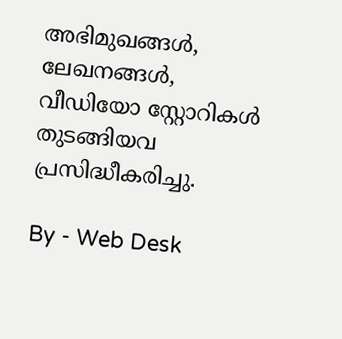അഭിമുഖങ്ങൾ, ലേഖനങ്ങൾ, വീഡിയോ സ്റ്റോറികൾ തുടങ്ങിയവ പ്രസിദ്ധീകരിച്ചു.

By - Web Desk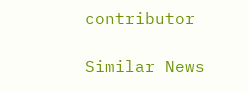contributor

Similar News